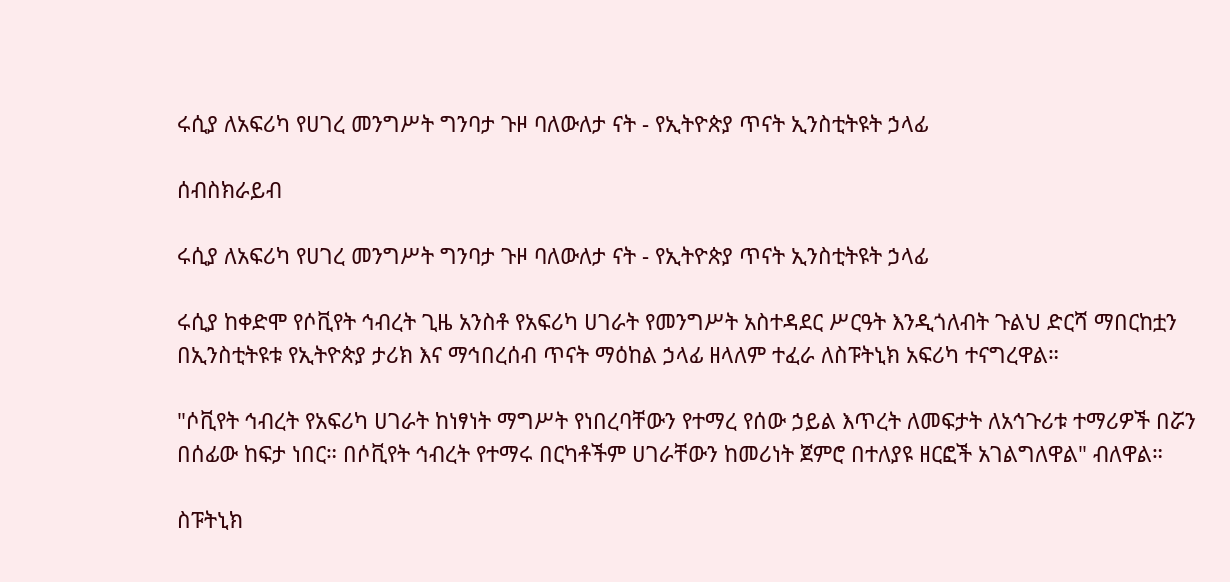ሩሲያ ለአፍሪካ የሀገረ መንግሥት ግንባታ ጉዞ ባለውለታ ናት - የኢትዮጵያ ጥናት ኢንስቲትዩት ኃላፊ

ሰብስክራይብ

ሩሲያ ለአፍሪካ የሀገረ መንግሥት ግንባታ ጉዞ ባለውለታ ናት - የኢትዮጵያ ጥናት ኢንስቲትዩት ኃላፊ

ሩሲያ ከቀድሞ የሶቪየት ኅብረት ጊዜ አንስቶ የአፍሪካ ሀገራት የመንግሥት አስተዳደር ሥርዓት እንዲጎለብት ጉልህ ድርሻ ማበርከቷን በኢንስቲትዩቱ የኢትዮጵያ ታሪክ እና ማኅበረሰብ ጥናት ማዕከል ኃላፊ ዘላለም ተፈራ ለስፑትኒክ አፍሪካ ተናግረዋል።

"ሶቪየት ኅብረት የአፍሪካ ሀገራት ከነፃነት ማግሥት የነበረባቸውን የተማረ የሰው ኃይል እጥረት ለመፍታት ለአኅጉሪቱ ተማሪዎች በሯን በሰፊው ከፍታ ነበር። በሶቪየት ኅብረት የተማሩ በርካቶችም ሀገራቸውን ከመሪነት ጀምሮ በተለያዩ ዘርፎች አገልግለዋል" ብለዋል።

ስፑትኒክ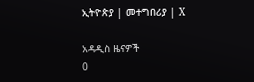ኢትዮጵያ | መተግበሪያ | X

አዳዲስ ዜናዎች
0